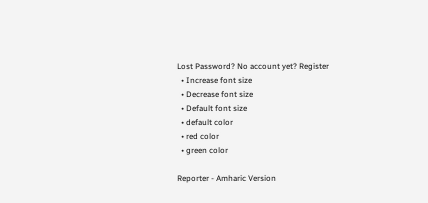Lost Password? No account yet? Register
  • Increase font size
  • Decrease font size
  • Default font size
  • default color
  • red color
  • green color

Reporter - Amharic Version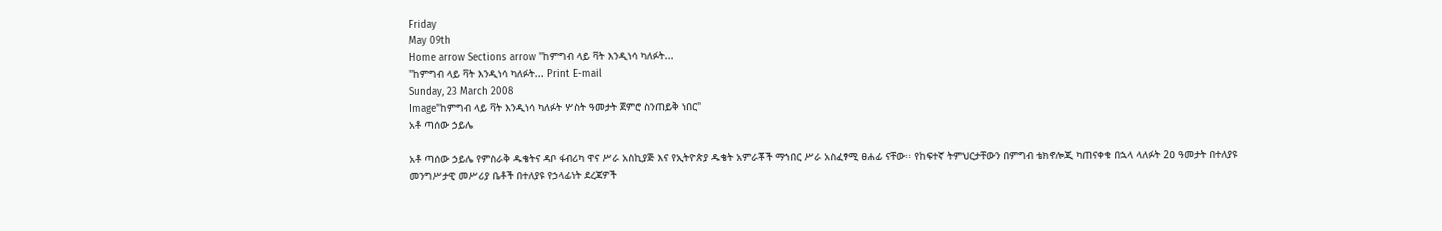Friday
May 09th
Home arrow Sections arrow "ከምግብ ላይ ቫት እንዲነሳ ካለፉት...
"ከምግብ ላይ ቫት እንዲነሳ ካለፉት... Print E-mail
Sunday, 23 March 2008
Image"ከምግብ ላይ ቫት እንዲነሳ ካለፉት ሦስት ዓመታት ጀምሮ ስንጠይቅ ነበር"
አቶ ጣሰው ኃይሌ

አቶ ጣሰው ኃይሌ የምስራቅ ዱቄትና ዳቦ ፋብሪካ ዋና ሥራ አስኪያጅ እና የኢትዮጵያ ዱቄት አምራቾች ማኀበር ሥራ አስፈፃሚ ፀሐፊ ናቸው፡፡ የከፍተኛ ትምህርታቸውን በምግብ ቴክኖሎጂ ካጠናቀቁ በኋላ ላለፉት 2ዐ ዓመታት በተለያዩ መንግሥታዊ መሥሪያ ቤቶች በተለያዩ የኃላፊነት ደረጃዎች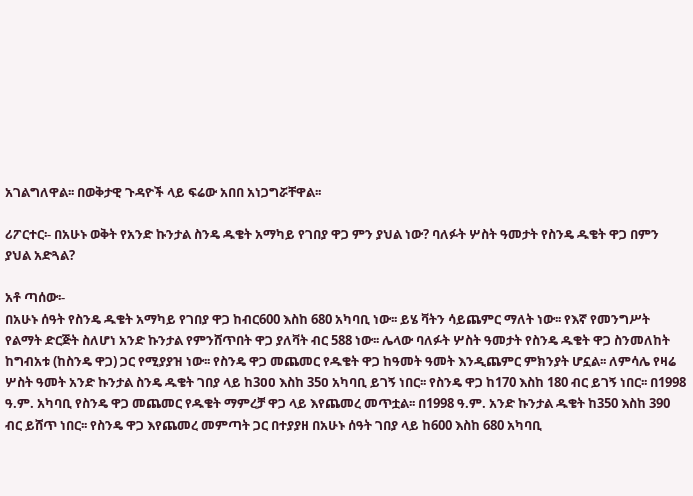አገልግለዋል፡፡ በወቅታዊ ጉዳዮች ላይ ፍሬው አበበ አነጋግሯቸዋል፡፡

ሪፖርተር፡- በአሁኑ ወቅት የአንድ ኩንታል ስንዴ ዱቄት አማካይ የገበያ ዋጋ ምን ያህል ነው? ባለፉት ሦስት ዓመታት የስንዴ ዱቄት ዋጋ በምን ያህል አድጓል?

አቶ ጣሰው፡-
በአሁኑ ሰዓት የስንዴ ዱቄት አማካይ የገበያ ዋጋ ከብር600 እስከ 680 አካባቢ ነው፡፡ ይሄ ቫትን ሳይጨምር ማለት ነው፡፡ የእኛ የመንግሥት የልማት ድርጅት ስለሆነ አንድ ኩንታል የምንሸጥበት ዋጋ ያለቫት ብር 588 ነው፡፡ ሌላው ባለፉት ሦስት ዓመታት የስንዴ ዱቄት ዋጋ ስንመለከት ከግብአቱ (ከስንዴ ዋጋ) ጋር የሚያያዝ ነው፡፡ የስንዴ ዋጋ መጨመር የዱቄት ዋጋ ከዓመት ዓመት እንዲጨምር ምክንያት ሆኗል፡፡ ለምሳሌ የዛሬ ሦስት ዓመት አንድ ኩንታል ስንዴ ዱቄት ገበያ ላይ ከ3ዐዐ እስከ 35ዐ አካባቢ ይገኝ ነበር፡፡ የስንዴ ዋጋ ከ170 እስከ 180 ብር ይገኝ ነበር፡፡ በ1998 ዓ.ም. አካባቢ የስንዴ ዋጋ መጨመር የዱቄት ማምረቻ ዋጋ ላይ እየጨመረ መጥቷል፡፡ በ1998 ዓ.ም. አንድ ኩንታል ዱቄት ከ350 እስከ 390 ብር ይሸጥ ነበር፡፡ የስንዴ ዋጋ እየጨመረ መምጣት ጋር በተያያዘ በአሁኑ ሰዓት ገበያ ላይ ከ600 እስከ 680 አካባቢ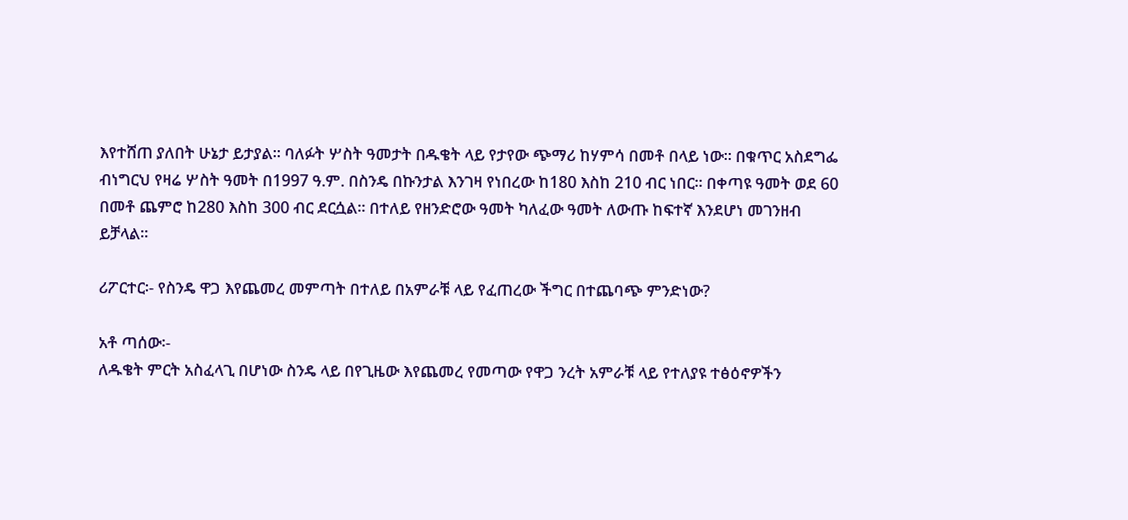እየተሸጠ ያለበት ሁኔታ ይታያል፡፡ ባለፉት ሦስት ዓመታት በዱቄት ላይ የታየው ጭማሪ ከሃምሳ በመቶ በላይ ነው፡፡ በቁጥር አስደግፌ ብነግርህ የዛሬ ሦስት ዓመት በ1997 ዓ.ም. በስንዴ በኩንታል እንገዛ የነበረው ከ180 እስከ 210 ብር ነበር፡፡ በቀጣዩ ዓመት ወደ 60 በመቶ ጨምሮ ከ280 እስከ 300 ብር ደርሷል፡፡ በተለይ የዘንድሮው ዓመት ካለፈው ዓመት ለውጡ ከፍተኛ እንደሆነ መገንዘብ ይቻላል፡፡

ሪፖርተር፡- የስንዴ ዋጋ እየጨመረ መምጣት በተለይ በአምራቹ ላይ የፈጠረው ችግር በተጨባጭ ምንድነው?

አቶ ጣሰው፡-
ለዱቄት ምርት አስፈላጊ በሆነው ስንዴ ላይ በየጊዜው እየጨመረ የመጣው የዋጋ ንረት አምራቹ ላይ የተለያዩ ተፅዕኖዎችን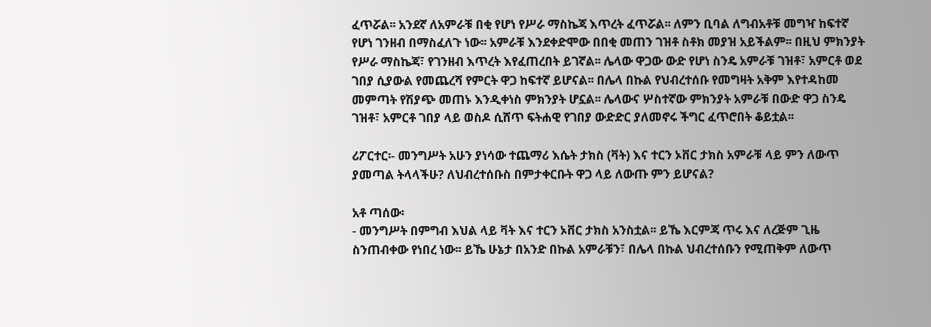ፈጥሯል፡፡ አንደኛ ለአምራቹ በቂ የሆነ የሥራ ማስኬጃ እጥረት ፈጥሯል፡፡ ለምን ቢባል ለግብአቶቹ መግዣ ከፍተኛ የሆነ ገንዘብ በማስፈለጉ ነው፡፡ አምራቹ እንደቀድሞው በበቂ መጠን ገዝቶ ስቶክ መያዝ አይችልም፡፡ በዚህ ምክንያት የሥራ ማስኬጃ፣ የገንዘብ እጥረት እየፈጠረበት ይገኛል፡፡ ሌላው ዋጋው ውድ የሆነ ስንዴ አምራቹ ገዝቶ፣ አምርቶ ወደ ገበያ ሲያውል የመጨረሻ የምርት ዋጋ ከፍተኛ ይሆናል፡፡ በሌላ በኩል የህብረተሰቡ የመግዛት አቅም እየተዳከመ መምጣት የሽያጭ መጠኑ እንዲቀነስ ምክንያት ሆኗል፡፡ ሌላውና ሦስተኛው ምክንያት አምራቹ በውድ ዋጋ ስንዴ ገዝቶ፣ አምርቶ ገበያ ላይ ወስዶ ሲሸጥ ፍትሐዊ የገበያ ውድድር ያለመኖሩ ችግር ፈጥሮበት ቆይቷል፡፡

ሪፖርተር፡- መንግሥት አሁን ያነሳው ተጨማሪ እሴት ታክስ (ቫት) እና ተርን ኦቨር ታክስ አምራቹ ላይ ምን ለውጥ ያመጣል ትላላችሁ? ለህብረተሰቡስ በምታቀርቡት ዋጋ ላይ ለውጡ ምን ይሆናል?

አቶ ጣሰው፡
- መንግሥት በምግብ እህል ላይ ቫት እና ተርን ኦቨር ታክስ አንስቷል፡፡ ይኼ እርምጃ ጥሩ እና ለረጅም ጊዜ ስንጠብቀው የነበረ ነው፡፡ ይኼ ሁኔታ በአንድ በኩል አምራቹን፣ በሌላ በኩል ህብረተሰቡን የሚጠቅም ለውጥ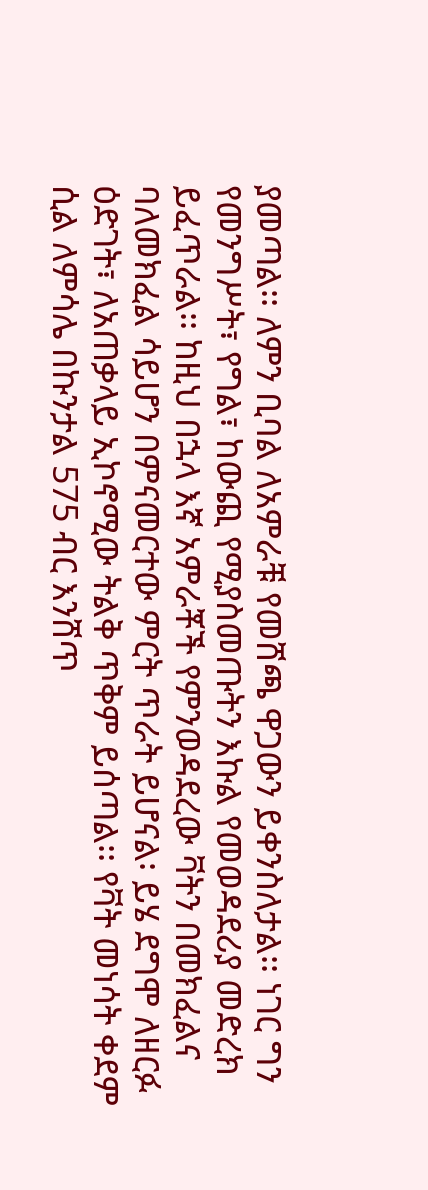ያመጣል፡፡ ለምን ቢባል ለአምራቹ የመሸጫ ዋጋውን ይቀንስለታል፡፡ ነገር ግን የመንግሥት፣ የግል፣ ከውጪ የሚያስመጡትን እኩል የመወዳደሪያ መድረክ ይፈጥራል፡፡ ከዚህ በኋላ እኛ አምራቾች የምንወዳደረው ቫትን በመክፈልና ባለመክፈል ሳይሆን በምናመርተው ምርት ጥራት ይሆናል፡ ይሄ ደግሞ ለዘርፉ ዕድገት፣ ለአጠቃላይ ኢኮኖሚው ትልቅ ጥቅም ይሰጣል፡፡ የቫት መነሳት ቀደም ሲል ለምሳሌ በኩንታል 575 ብር እንሸጥ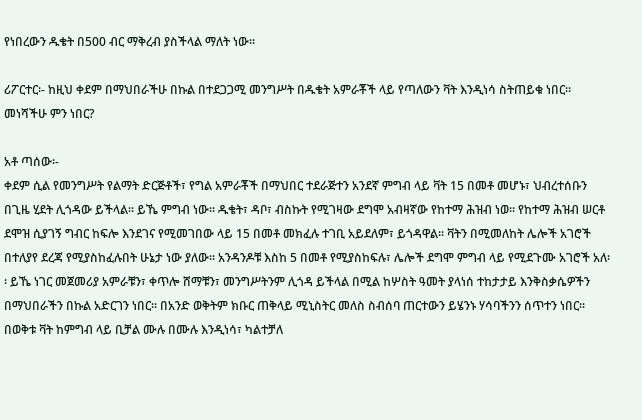የነበረውን ዱቄት በ500 ብር ማቅረብ ያስችላል ማለት ነው፡፡

ሪፖርተር፡- ከዚህ ቀደም በማህበራችሁ በኩል በተደጋጋሚ መንግሥት በዱቄት አምራቾች ላይ የጣለውን ቫት እንዲነሳ ስትጠይቁ ነበር፡፡ መነሻችሁ ምን ነበር?

አቶ ጣሰው፡-
ቀደም ሲል የመንግሥት የልማት ድርጅቶች፣ የግል አምራቾች በማህበር ተደራጅተን አንደኛ ምግብ ላይ ቫት 15 በመቶ መሆኑ፣ ህብረተሰቡን በጊዜ ሂደት ሊጎዳው ይችላል፡፡ ይኼ ምግብ ነው፡፡ ዱቄት፣ ዳቦ፣ ብስኩት የሚገዛው ደግሞ አብዛኛው የከተማ ሕዝብ ነወ፡፡ የከተማ ሕዝብ ሠርቶ ደሞዝ ሲያገኝ ግብር ከፍሎ እንደገና የሚመገበው ላይ 15 በመቶ መክፈሉ ተገቢ አይደለም፣ ይጎዳዋል፡፡ ቫትን በሚመለከት ሌሎች አገሮች በተለያየ ደረጃ የሚያስከፈሉበት ሁኔታ ነው ያለው፡፡ አንዳንዶቹ እስከ 5 በመቶ የሚያስከፍሉ፣ ሌሎች ደግሞ ምግብ ላይ የሚደጉሙ አገሮች አለ፡፡ ይኼ ነገር መጀመሪያ አምራቹን፣ ቀጥሎ ሸማቹን፣ መንግሥትንም ሊጎዳ ይችላል በሚል ከሦስት ዓመት ያላነሰ ተከታታይ እንቅስቃሴዎችን በማህበራችን በኩል አድርገን ነበር፡፡ በአንድ ወቅትም ክቡር ጠቅላይ ሚኒስትር መለስ ስብሰባ ጠርተውን ይሄንኑ ሃሳባችንን ሰጥተን ነበር፡፡ በወቅቱ ቫት ከምግብ ላይ ቢቻል ሙሉ በሙሉ እንዲነሳ፣ ካልተቻለ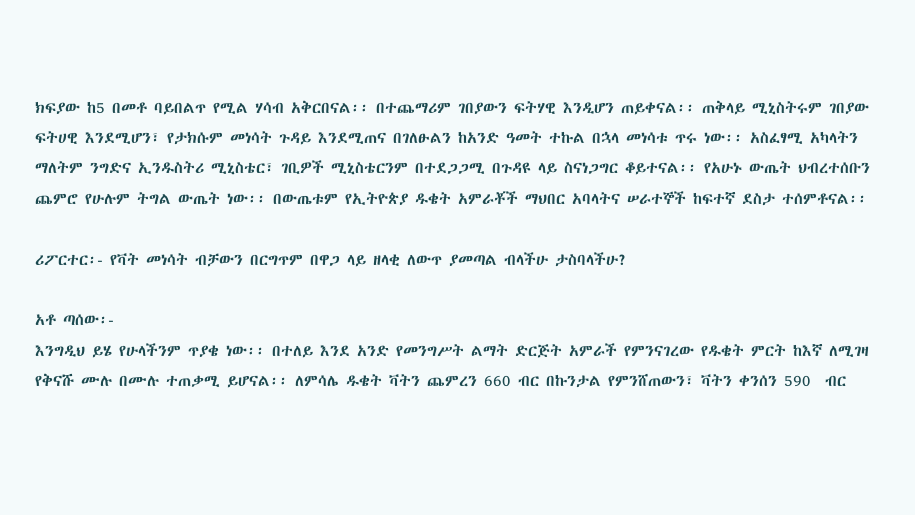ክፍያው ከ5 በመቶ ባይበልጥ የሚል ሃሳብ አቅርበናል፡፡ በተጨማሪም ገበያውን ፍትሃዊ እንዲሆን ጠይቀናል፡፡ ጠቅላይ ሚኒስትሩም ገበያው ፍትሀዊ እንደሚሆን፣ የታክሱም መነሳት ጉዳይ እንደሚጠና በገለፁልን ከአንድ ዓመት ተኩል በኋላ መነሳቱ ጥሩ ነው፡፡ አስፈፃሚ አካላትን ማለትም ንግድና ኢንዱስትሪ ሚኒስቴር፣ ገቢዎች ሚኒስቴርንም በተደጋጋሚ በጉዳዩ ላይ ስናነጋግር ቆይተናል፡፡ የአሁኑ ውጤት ህብረተሰቡን ጨምሮ የሁሉም ትግል ውጤት ነው፡፡ በውጤቱም የኢትዮጵያ ዱቄት አምራቾች ማህበር አባላትና ሠራተኞች ከፍተኛ ደስታ ተሰምቶናል፡፡

ሪፖርተር፡- የቫት መነሳት ብቻውን በርግጥም በዋጋ ላይ ዘላቂ ለውጥ ያመጣል ብላችሁ ታስባላችሁ?

አቶ ጣሰው፡-
እንግዲህ ይሄ የሁላችንም ጥያቄ ነው፡፡ በተለይ እንደ አንድ የመንግሥት ልማት ድርጅት አምራች የምንናገረው የዱቄት ምርት ከእኛ ለሚገዛ የቅናሹ ሙሉ በሙሉ ተጠቃሚ ይሆናል፡፡ ለምሳሌ ዱቄት ቫትን ጨምረን 660 ብር በኩንታል የምንሸጠውን፣ ቫትን ቀንሰን 590  ብር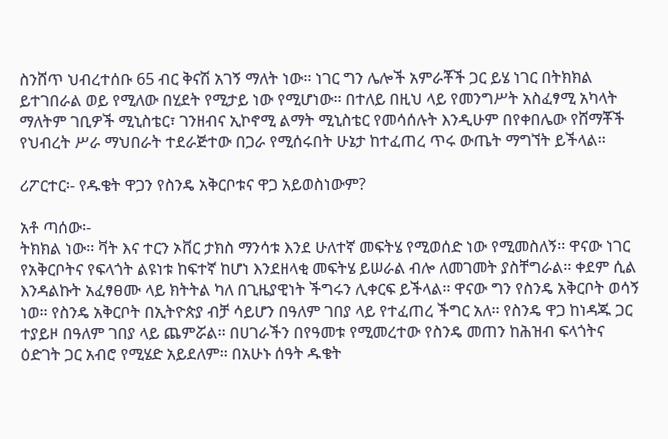ስንሸጥ ህብረተሰቡ 65 ብር ቅናሽ አገኝ ማለት ነው፡፡ ነገር ግን ሌሎች አምራቾች ጋር ይሄ ነገር በትክክል ይተገበራል ወይ የሚለው በሂደት የሚታይ ነው የሚሆነው፡፡ በተለይ በዚህ ላይ የመንግሥት አስፈፃሚ አካላት ማለትም ገቢዎች ሚኒስቴር፣ ገንዘብና ኢኮኖሚ ልማት ሚኒስቴር የመሳሰሉት እንዲሁም በየቀበሌው የሸማቾች የህብረት ሥራ ማህበራት ተደራጅተው በጋራ የሚሰሩበት ሁኔታ ከተፈጠረ ጥሩ ውጤት ማግኘት ይችላል፡፡

ሪፖርተር፡- የዱቄት ዋጋን የስንዴ አቅርቦቱና ዋጋ አይወስነውም?

አቶ ጣሰው፡-
ትክክል ነው፡፡ ቫት እና ተርን ኦቨር ታክስ ማንሳቱ እንደ ሁለተኛ መፍትሄ የሚወሰድ ነው የሚመስለኝ፡፡ ዋናው ነገር የአቅርቦትና የፍላጎት ልዩነቱ ከፍተኛ ከሆነ እንደዘላቂ መፍትሄ ይሠራል ብሎ ለመገመት ያስቸግራል፡፡ ቀደም ሲል እንዳልኩት አፈፃፀሙ ላይ ክትትል ካለ በጊዜያዊነት ችግሩን ሊቀርፍ ይችላል፡፡ ዋናው ግን የስንዴ አቅርቦት ወሳኝ ነወ፡፡ የስንዴ አቅርቦት በኢትዮጵያ ብቻ ሳይሆን በዓለም ገበያ ላይ የተፈጠረ ችግር አለ፡፡ የስንዴ ዋጋ ከነዳጁ ጋር ተያይዞ በዓለም ገበያ ላይ ጨምሯል፡፡ በሀገራችን በየዓመቱ የሚመረተው የስንዴ መጠን ከሕዝብ ፍላጎትና ዕድገት ጋር አብሮ የሚሄድ አይደለም፡፡ በአሁኑ ሰዓት ዱቄት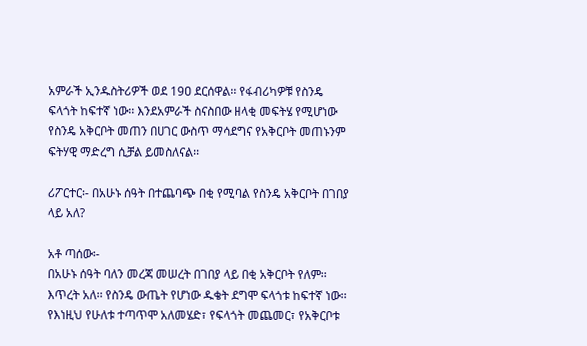አምራች ኢንዱስትሪዎች ወደ 19ዐ ደርሰዋል፡፡ የፋብሪካዎቹ የስንዴ ፍላጎት ከፍተኛ ነው፡፡ እንደአምራች ስናስበው ዘላቂ መፍትሄ የሚሆነው የስንዴ አቅርቦት መጠን በሀገር ውስጥ ማሳደግና የአቅርቦት መጠኑንም ፍትሃዊ ማድረግ ሲቻል ይመስለናል፡፡

ሪፖርተር፡- በአሁኑ ሰዓት በተጨባጭ በቂ የሚባል የስንዴ አቅርቦት በገበያ ላይ አለ?

አቶ ጣሰው፡-
በአሁኑ ሰዓት ባለን መረጃ መሠረት በገበያ ላይ በቂ አቅርቦት የለም፡፡ እጥረት አለ፡፡ የስንዴ ውጤት የሆነው ዱቄት ደግሞ ፍላጎቱ ከፍተኛ ነው፡፡ የእነዚህ የሁለቱ ተጣጥሞ አለመሄድ፣ የፍላጎት መጨመር፣ የአቅርቦቱ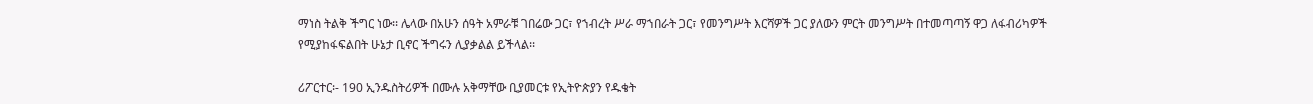ማነስ ትልቅ ችግር ነው፡፡ ሌላው በአሁን ሰዓት አምራቹ ገበሬው ጋር፣ የኀብረት ሥራ ማኀበራት ጋር፣ የመንግሥት እርሻዎች ጋር ያለውን ምርት መንግሥት በተመጣጣኝ ዋጋ ለፋብሪካዎች የሚያከፋፍልበት ሁኔታ ቢኖር ችግሩን ሊያቃልል ይችላል፡፡

ሪፖርተር፡- 190 ኢንዱስትሪዎች በሙሉ አቅማቸው ቢያመርቱ የኢትዮጵያን የዱቄት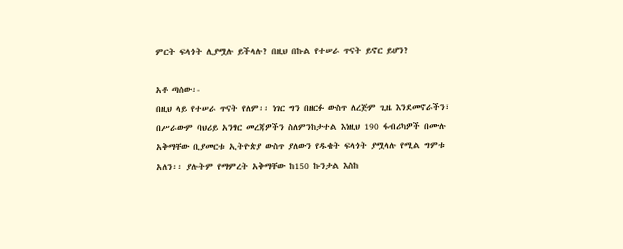ምርት ፍላጎት ሊያሟሉ ይችላሉ? በዚህ በኩል የተሠራ ጥናት ይኖር ይሆን?

አቶ ጣሰው፡-
በዚህ ላይ የተሠራ ጥናት የለም፡፡ ነገር ግን በዘርፉ ውስጥ ለረጅም ጊዜ እንደመኖራችን፣ በሥራውም ባህሪይ አንፃር መረጃዎችን ስለምንከታተል እነዚህ 190 ፋብሪካዎች በሙሉ አቅማቸው ቢያመርቱ ኢትዮጵያ ውስጥ ያለውን የዱቄት ፍላጎት ያሟላሉ የሚል ግምቱ አለን፡፡ ያሉትም የማምረት አቅማቸው ከ150 ኩንታል እስከ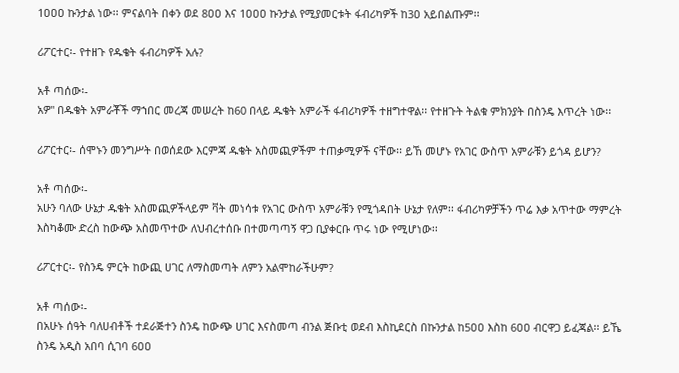1ዐዐዐ ኩንታል ነው፡፡ ምናልባት በቀን ወደ 8ዐዐ እና 1ዐዐዐ ኩንታል የሚያመርቱት ፋብሪካዎች ከ3ዐ አይበልጡም፡፡

ሪፖርተር፡- የተዘጉ የዱቄት ፋብሪካዎች አሉ?

አቶ ጣሰው፡-
አዎ" በዱቄት አምራቾች ማኀበር መረጃ መሠረት ከ60 በላይ ዱቄት አምራች ፋብሪካዎች ተዘግተዋል፡፡ የተዘጉት ትልቁ ምክንያት በስንዴ እጥረት ነው፡፡

ሪፖርተር፡- ሰሞኑን መንግሥት በወሰደው እርምጃ ዱቄት አስመጪዎችም ተጠቃሚዎች ናቸው፡፡ ይኸ መሆኑ የአገር ውስጥ አምራቹን ይጎዳ ይሆን?

አቶ ጣሰው፡-
አሁን ባለው ሁኔታ ዱቄት አስመጪዎችላይም ቫት መነሳቱ የአገር ውስጥ አምራቹን የሚጎዳበት ሁኔታ የለም፡፡ ፋብሪካዎቻችን ጥሬ እቃ አጥተው ማምረት እስካቆሙ ድረስ ከውጭ አስመጥተው ለህብረተሰቡ በተመጣጣኝ ዋጋ ቢያቀርቡ ጥሩ ነው የሚሆነው፡፡

ሪፖርተር፡- የስንዴ ምርት ከውጪ ሀገር ለማስመጣት ለምን አልሞከራችሁም?

አቶ ጣሰው፡-
በአሁኑ ሰዓት ባለሀብቶች ተደራጅተን ስንዴ ከውጭ ሀገር እናስመጣ ብንል ጅቡቲ ወደብ እስኪደርስ በኩንታል ከ5ዐዐ እስከ 6ዐዐ ብርዋጋ ይፈጃል፡፡ ይኼ ስንዴ አዲስ አበባ ሲገባ 6ዐዐ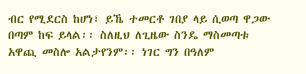ብር የሚደርስ ከሆነ፣ ይኼ ተመርቶ ገበያ ላይ ሲወጣ ዋጋው በጣም ከፍ ይላል፡፡ ስለዚህ ለጊዜው ስንዴ ማስመጣቱ አዋጪ መስሎ አልታየንም፡፡ ነገር ግን በዓለም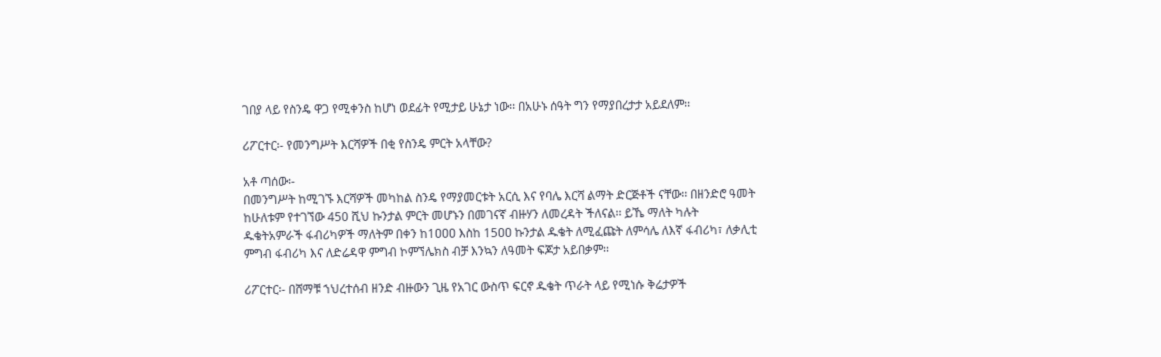ገበያ ላይ የስንዴ ዋጋ የሚቀንስ ከሆነ ወደፊት የሚታይ ሁኔታ ነው፡፡ በአሁኑ ሰዓት ግን የማያበረታታ አይደለም፡፡

ሪፖርተር፡- የመንግሥት እርሻዎች በቂ የስንዴ ምርት አላቸው?

አቶ ጣሰው፡-
በመንግሥት ከሚገኙ እርሻዎች መካከል ስንዴ የማያመርቱት አርሲ እና የባሌ እርሻ ልማት ድርጅቶች ናቸው፡፡ በዘንድሮ ዓመት ከሁለቱም የተገኘው 450 ሺህ ኩንታል ምርት መሆኑን በመገናኛ ብዙሃን ለመረዳት ችለናል፡፡ ይኼ ማለት ካሉት ዱቄትአምራች ፋብሪካዎች ማለትም በቀን ከ1ዐዐዐ እስከ 15ዐዐ ኩንታል ዱቄት ለሚፈጩት ለምሳሌ ለእኛ ፋብሪካ፣ ለቃሊቲ ምግብ ፋብሪካ እና ለድሬዳዋ ምግብ ኮምኘሌክስ ብቻ እንኳን ለዓመት ፍጆታ አይበቃም፡፡

ሪፖርተር፡- በሸማቹ ኀህረተሰብ ዘንድ ብዙውን ጊዜ የአገር ውስጥ ፍርኖ ዱቄት ጥራት ላይ የሚነሱ ቅሬታዎች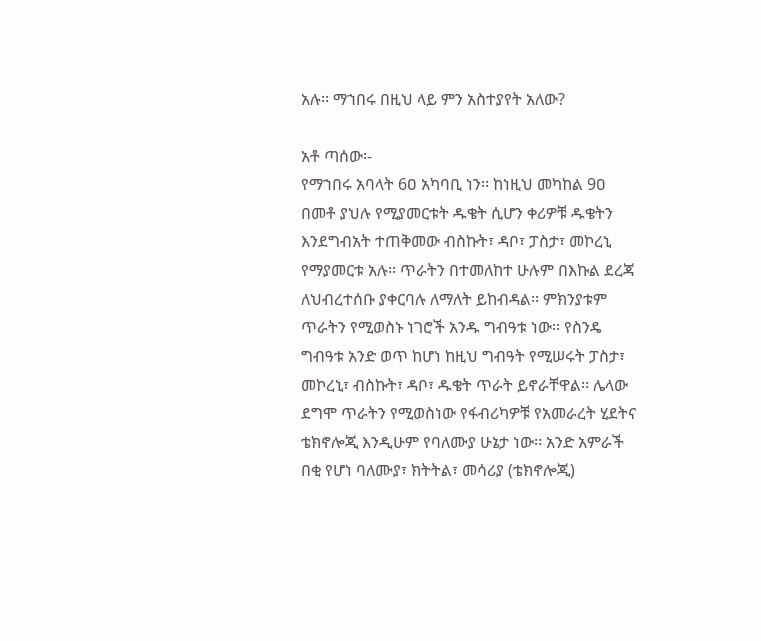አሉ፡፡ ማኀበሩ በዚህ ላይ ምን አስተያየት አለው?

አቶ ጣሰው፡-
የማኀበሩ አባላት 6ዐ አካባቢ ነን፡፡ ከነዚህ መካከል 9ዐ በመቶ ያህሉ የሚያመርቱት ዱቄት ሲሆን ቀሪዎቹ ዱቄትን እንደግብአት ተጠቅመው ብስኩት፣ ዳቦ፣ ፓስታ፣ መኮረኒ የማያመርቱ አሉ፡፡ ጥራትን በተመለከተ ሁሉም በእኩል ደረጃ ለህብረተሰቡ ያቀርባሉ ለማለት ይከብዳል፡፡ ምክንያቱም ጥራትን የሚወስኑ ነገሮች አንዱ ግብዓቱ ነው፡፡ የስንዴ ግብዓቱ አንድ ወጥ ከሆነ ከዚህ ግብዓት የሚሠሩት ፓስታ፣ መኮረኒ፣ ብስኩት፣ ዳቦ፣ ዱቄት ጥራት ይኖራቸዋል፡፡ ሌላው ደግሞ ጥራትን የሚወስነው የፋብሪካዎቹ የአመራረት ሂደትና ቴክኖሎጂ እንዲሁም የባለሙያ ሁኔታ ነው፡፡ አንድ አምራች በቂ የሆነ ባለሙያ፣ ክትትል፣ መሳሪያ (ቴክኖሎጂ)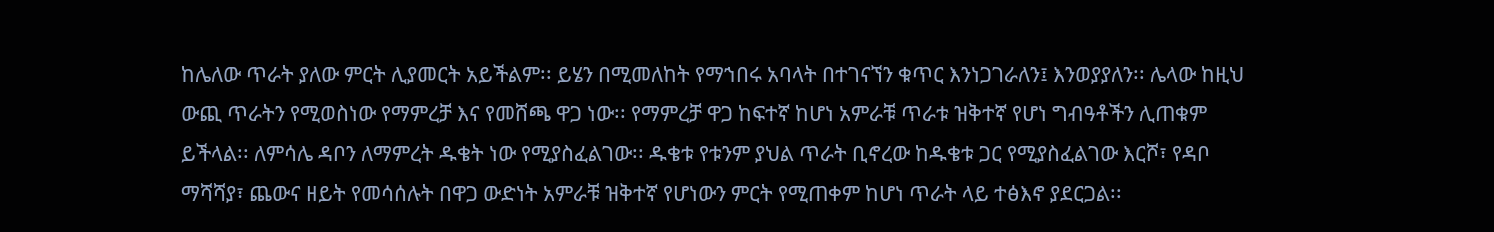ከሌለው ጥራት ያለው ምርት ሊያመርት አይችልም፡፡ ይሄን በሚመለከት የማኀበሩ አባላት በተገናኘን ቁጥር እንነጋገራለን፤ እንወያያለን፡፡ ሌላው ከዚህ ውጪ ጥራትን የሚወስነው የማምረቻ እና የመሸጫ ዋጋ ነው፡፡ የማምረቻ ዋጋ ከፍተኛ ከሆነ አምራቹ ጥራቱ ዝቅተኛ የሆነ ግብዓቶችን ሊጠቁም ይችላል፡፡ ለምሳሌ ዳቦን ለማምረት ዱቄት ነው የሚያስፈልገው፡፡ ዱቄቱ የቱንም ያህል ጥራት ቢኖረው ከዱቄቱ ጋር የሚያስፈልገው እርሾ፣ የዳቦ ማሻሻያ፣ ጨውና ዘይት የመሳሰሉት በዋጋ ውድነት አምራቹ ዝቅተኛ የሆነውን ምርት የሚጠቀም ከሆነ ጥራት ላይ ተፅእኖ ያደርጋል፡፡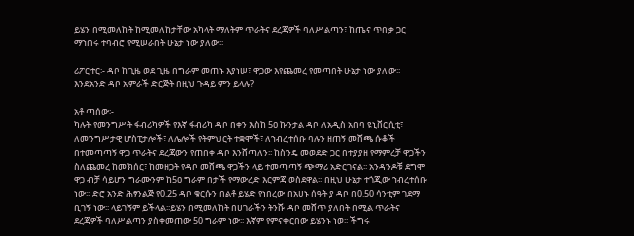ይሄን በሚመለከት ከሚመለከታቸው አካላት ማለትም ጥራትና ደረጃዎች ባለሥልጣን፣ ከጤና ጥበቃ ጋር ማኀበሩ ተባብሮ የሚሠራበት ሁኔታ ነው ያለው፡፡

ሪፖርተር፡- ዳቦ ከጊዜ ወደ ጊዜ በግራም መጠኑ እያነሠ፣ ዋጋው እየጨመረ የመጣበት ሁኔታ ነው ያለው፡፡ እንደአንድ ዳቦ አምራች ድርጅት በዚህ ጉዳይ ምን ይላሉ?

አቶ ጣሰው፡-
ካሉት የመንግሥት ፋብሪካዎች የእኛ ፋብሪካ ዳቦ በቀን እስከ 5ዐ ኩንታል ዳቦ ለአዲስ አበባ ዩኒቨርሲቲ፣ ለመንግሥታዊ ሆስፒታሎች፣ ለሌሎች የትምህርት ተቋሞች፣ ለኀብረተሰቡ ባሉን ዘጠኝ መሸጫ ሱቆች በተመጣጣኝ ዋጋ ጥራትና ደረጃውን የጠበቀ ዳቦ እንሸጣለን፡፡ ከስንዴ መወደድ ጋር በተያያዘ የማምረቻ ዋጋችን ስለጨመረ ከመክሰር፣ ከመዘጋት የዳቦ መሸጫ ዋጋችን ላይ ተመጣጣኝ ጭማሪ አድርገናል፡፡ አንዳንዶቹ ደግሞ ዋጋ ብቻ ሳይሆን ግራሙንም ከ5ዐ ግራም በታች የማውረድ እርምጃ ወስደዋል፡፡ በዚህ ሁኔታ ተጎጂው ኀብረተሰቡ ነው፡፡ ድሮ አንድ ሕፃንልጅ የ0.25 ዳቦ ቁርሱን በልቶ ይሄድ የነበረው በአሀኑ ሰዓት ያ ዳቦ በ0.50 ሳንቲም ገደማ ቢገኝ ነው፡፡ ላይገኝም ይችላል፡፡ይሄን በሚመለከት በሀገራችን ትንሹ ዳቦ መሸጥ ያለበት በሚል ጥራትና ደረጃዎች ባለሥልጣን ያስቀመጠው 50 ግራም ነው፡፡ እኛም የምናቀርበው ይሄንኑ ነወ፡፡ ችግሩ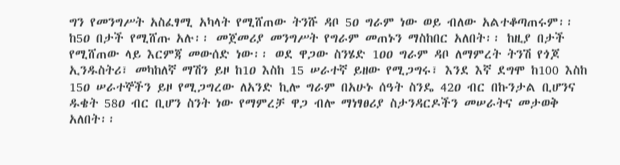ግን የመንግሥት አስፈፃሚ አካላት የሚሸጠው ትንሹ ዳቦ 5ዐ ግራም ነው ወይ ብለው አልተቆጣጠሩም፡፡ ከ5ዐ በታች የሚሸጡ አሉ፡፡ መጀመሪያ መንግሥት የግራም መጠኑን ማስከበር አለበት፡፡ ከዚያ በታች የሚሸጠው ላይ እርምጃ መውሰድ ነው፡፡ ወደ ዋጋው ስንሄድ 1ዐዐ ግራም ዳቦ ለማምረት ትንሽ የጎጆ ኢንዱስትሪ፣ መካከለኛ ማሽን ይዞ ከ1ዐ እስከ 15 ሠራተኛ ይዘው የሚጋግሩ፣ እንደ እኛ ደግሞ ከ100 እስከ 15ዐ ሠራተኞችን ይዞ የሚጋግረው ለአንድ ኪሎ ግራም በአሁኑ ሰዓት ስንዴ 42ዐ ብር በኩንታል ቢሆንና ዱቄት 58ዐ ብር ቢሆን ስንት ነው የማምረቻ ዋጋ ብሎ ማነፃፀሪያ ስታንዳርዶችን መሠራትና መታወቅ አለበት፡፡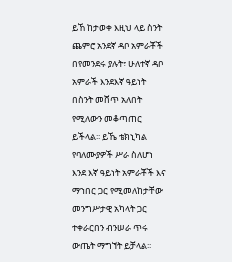ይኸ ከታወቀ እዚህ ላይ ስንት ጨምሮ አንደኛ ዳቦ አምራቾች በየመንደሩ ያሉት፣ ሁለተኛ ዳቦ አምራች እንደእኛ ዓይነት በስንት መሸጥ አለበት የሚለውን መቆጣጠር ይችላል፡፡ ይኼ ቴክኒካል የባለሙያዎች ሥራ ስለሆነ እንደ እኛ ዓይነት አምራቾች እና ማኀበር ጋር የሚመለከታቸው መንግሥታዊ አካላት ጋር ተቀራርበን ብንሠራ ጥሩ ውጤት ማግኘት ይቻላል፡፡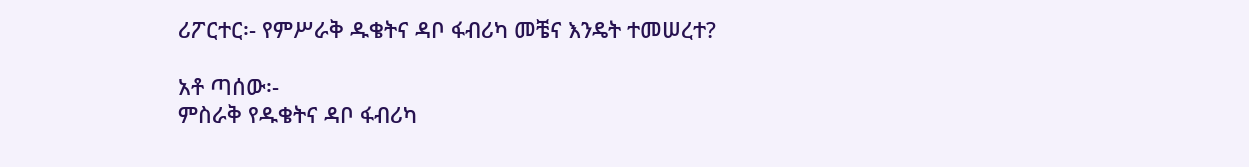ሪፖርተር፡- የምሥራቅ ዱቄትና ዳቦ ፋብሪካ መቼና እንዴት ተመሠረተ?

አቶ ጣሰው፡-
ምስራቅ የዱቄትና ዳቦ ፋብሪካ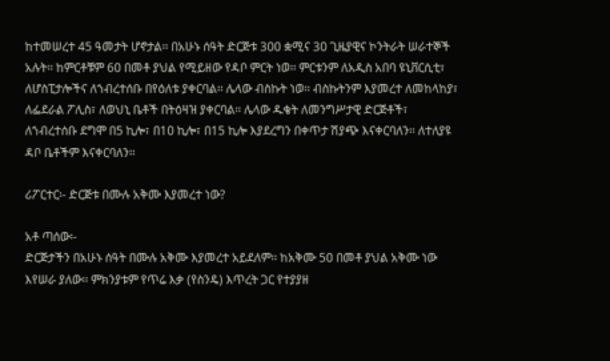ከተመሠረተ 45 ዓመታት ሆኖታል፡፡ በአሁኑ ሰዓት ድርጅቱ 3ዐዐ ቋሚና 3ዐ ጊዜያዊና ኮንትራት ሠራተኞች አሉት፡፡ ከምርቶቹም 6ዐ በመቶ ያህል የሚይዘው የዳቦ ምርት ነወ፡፡ ምርቱንም ለአዲስ አበባ ዩኒቨርሲቲ፣ ለሆስፒታሎችና ለኀብረተሰቡ በየዕለቱ ያቀርባል፡፡ ሌላው ብስኩት ነወ፡፡ ብስኩትንም እያመረተ ለመከላከያ፣ ለፌደራል ፖሊስ፣ ለወህኒ ቤቶች በትዕዛዝ ያቀርባል፡፡ ሌላው ዱቄት ለመንግሥታዊ ድርጅቶች፣ ለኀብረተሰቡ ደግሞ በ5 ኪሎ፣ በ1ዐ ኪሎ፣ በ15 ኪሎ እያደረግን በቀጥታ ሽያጭ እናቀርባለን፡፡ ለተለያዩ ዳቦ ቤቶችም እናቀርባለን፡፡

ሪፖርተር፡- ድርጅቱ በሙሉ አቅሙ እያመረተ ነው?

አቶ ጣሰው፡-
ድርጅታችን በአሁኑ ሰዓት በሙሉ አቅሙ እያመረተ አይደለም፡፡ ከአቅሙ 5ዐ በመቶ ያህል አቅሙ ነው እየሠራ ያለው፡፡ ምክንያቱም የጥሬ እቃ (የስንዴ) እጥረት ጋር የተያያዘ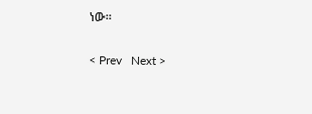ነው፡፡

< Prev   Next >